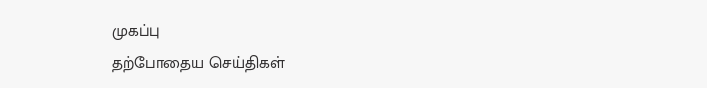முகப்பு
தற்போதைய செய்திகள்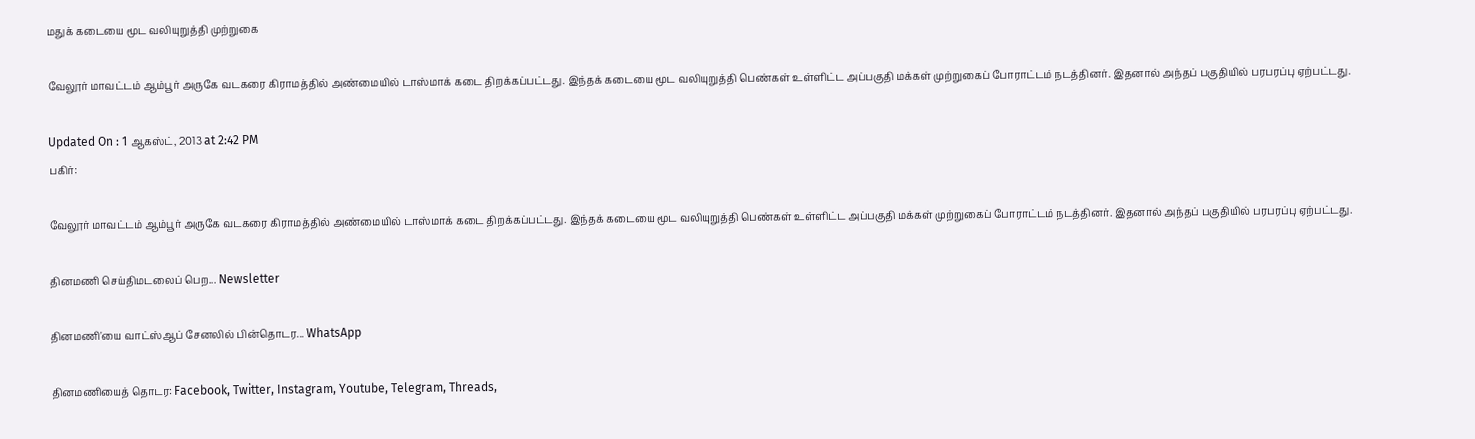மதுக் கடையை மூட வலியுறுத்தி முற்றுகை

வேலூர் மாவட்டம் ஆம்பூர் அருகே வடகரை கிராமத்தில் அண்மையில் டாஸ்மாக் கடை திறக்கப்பட்டது. இந்தக் கடையை மூட வலியுறுத்தி பெண்கள் உள்ளிட்ட அப்பகுதி மக்கள் முற்றுகைப் போராட்டம் நடத்தினர். இதனால் அந்தப் பகுதியில் பரபரப்பு ஏற்பட்டது.

Updated On : 1 ஆகஸ்ட், 2013 at 2:42 PM
பகிர்:

வேலூர் மாவட்டம் ஆம்பூர் அருகே வடகரை கிராமத்தில் அண்மையில் டாஸ்மாக் கடை திறக்கப்பட்டது. இந்தக் கடையை மூட வலியுறுத்தி பெண்கள் உள்ளிட்ட அப்பகுதி மக்கள் முற்றுகைப் போராட்டம் நடத்தினர். இதனால் அந்தப் பகுதியில் பரபரப்பு ஏற்பட்டது.

தினமணி செய்திமடலைப் பெற... Newsletter

தினமணி'யை வாட்ஸ்ஆப் சேனலில் பின்தொடர... WhatsApp

தினமணியைத் தொடர: Facebook, Twitter, Instagram, Youtube, Telegram, Threads,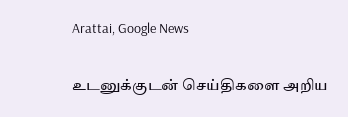Arattai, Google News

உடனுக்குடன் செய்திகளை அறிய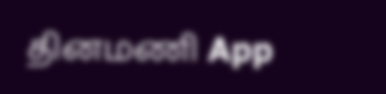தினமணி App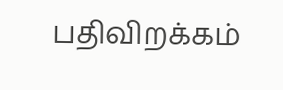பதிவிறக்கம்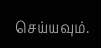செய்யவும்.